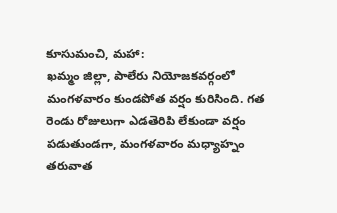కూసుమంచి, మహా:
ఖమ్మం జిల్లా, పాలేరు నియోజకవర్గంలో మంగళవారం కుండపోత వర్షం కురిసింది. గత రెండు రోజులుగా ఎడతెరిపి లేకుండా వర్షం పడుతుండగా, మంగళవారం మధ్యాహ్నం తరువాత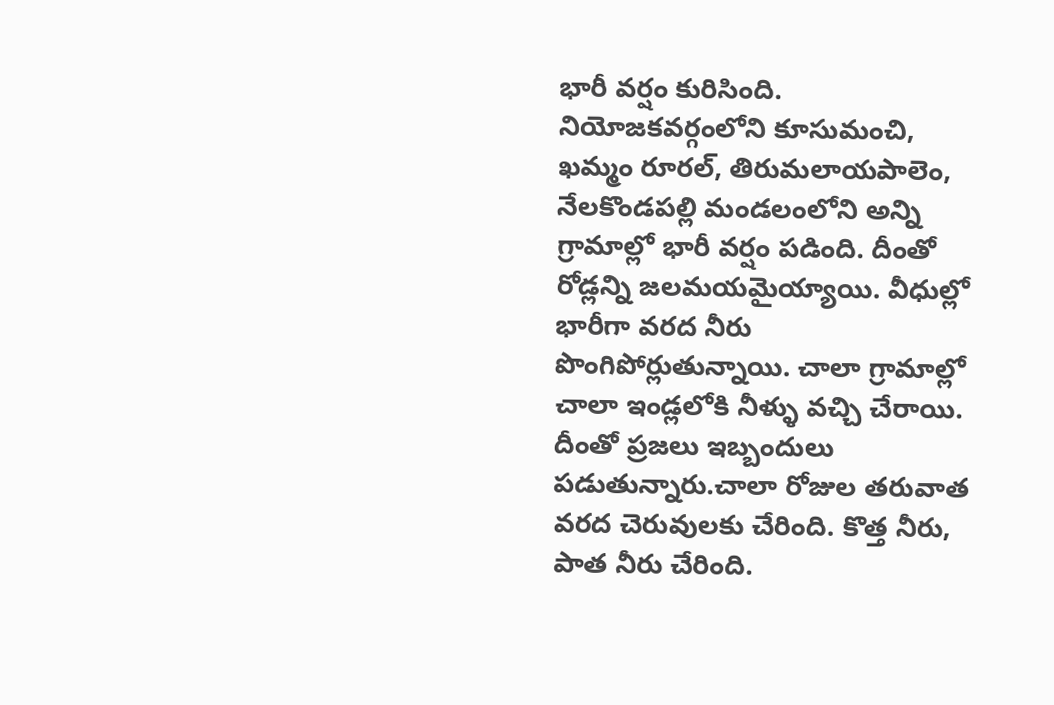భారీ వర్షం కురిసింది. నియోజకవర్గంలోని కూసుమంచి, ఖమ్మం రూరల్, తిరుమలాయపాలెం, నేలకొండపల్లి మండలంలోని అన్ని గ్రామాల్లో భారీ వర్షం పడింది. దీంతో రోడ్లన్ని జలమయమైయ్యాయి. వీధుల్లో భారీగా వరద నీరు పొంగిపోర్లుతున్నాయి. చాలా గ్రామాల్లో చాలా ఇండ్లలోకి నీళ్ళు వచ్చి చేరాయి. దీంతో ప్రజలు ఇబ్బందులు పడుతున్నారు.చాలా రోజుల తరువాత వరద చెరువులకు చేరింది. కొత్త నీరు, పాత నీరు చేరింది.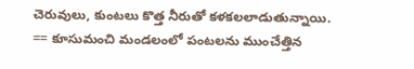చెరువులు, కుంటలు కొత్త నీరుతో కళకలలాడుతున్నాయి.
== కూసుమంచి మండలంలో పంటలను ముంచేత్తిన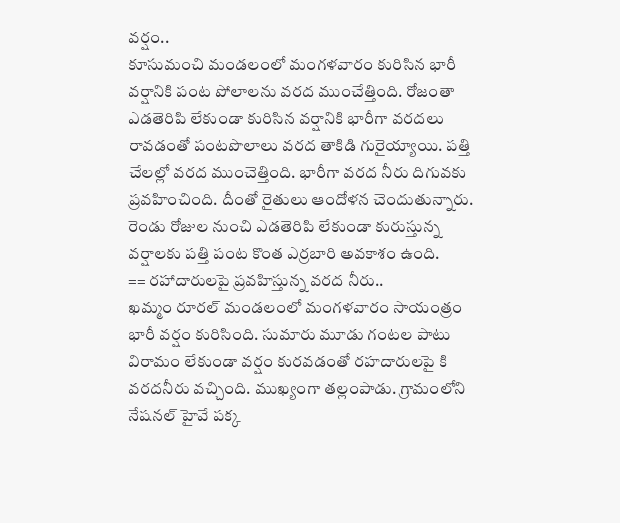వర్షం..
కూసుమంచి మండలంలో మంగళవారం కురిసిన భారీ వర్షానికి పంట పోలాలను వరద ముంచేత్తింది. రోజంతా ఎడతెరిపి లేకుండా కురిసిన వర్షానికి భారీగా వరదలు రావడంతో పంటపొలాలు వరద తాకిడి గురైయ్యాయి. పత్తి చేలల్లో వరద ముంచెత్తింది. భారీగా వరద నీరు దిగువకు ప్రవహించింది. దీంతో రైతులు ఆందోళన చెందుతున్నారు. రెండు రోజుల నుంచి ఎడతెరిపి లేకుండా కురుస్తున్న వర్షాలకు పత్తి పంట కొంత ఎర్రబారి అవకాశం ఉంది.
== రహాదారులపై ప్రవహిస్తున్న వరద నీరు..
ఖమ్మం రూరల్ మండలంలో మంగళవారం సాయంత్రం భారీ వర్షం కురిసింది. సుమారు మూడు గంటల పాటు విరామం లేకుండా వర్షం కురవడంతో రహదారులపై కి వరదనీరు వచ్చింది. ముఖ్యంగా తల్లంపాడు. గ్రామంలోని నేషనల్ హైవే పక్క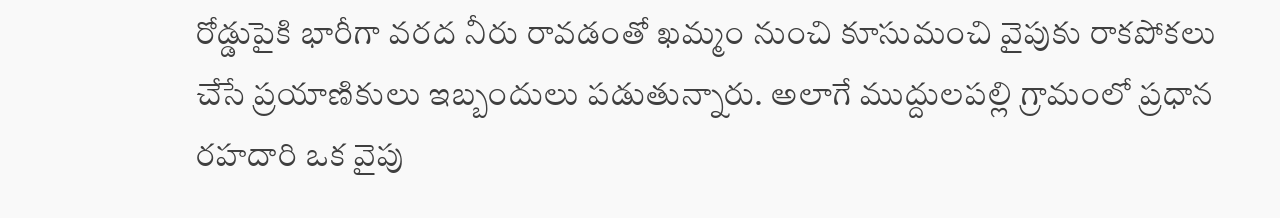రోడ్డుపైకి భారీగా వరద నీరు రావడంతో ఖమ్మం నుంచి కూసుమంచి వైపుకు రాకపోకలు చేసే ప్రయాణికులు ఇబ్బందులు పడుతున్నారు. అలాగే ముద్దులపల్లి గ్రామంలో ప్రధాన రహదారి ఒక వైపు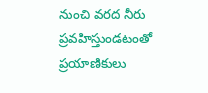నుంచి వరద నీరు ప్రవహిస్తుండటంతో ప్రయాణికులు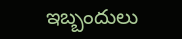ఇబ్బందులు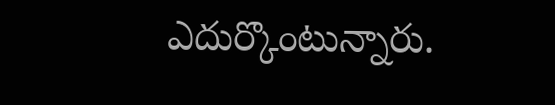ఎదుర్కొంటున్నారు.